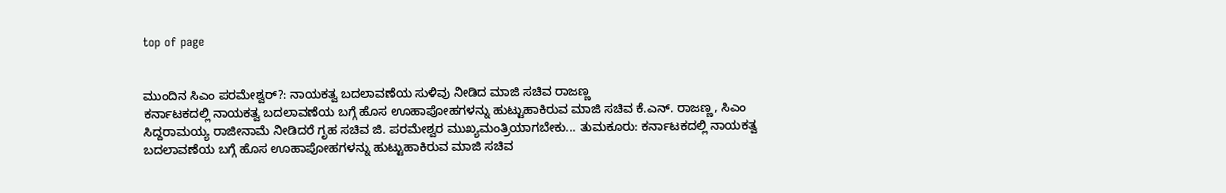top of page


ಮುಂದಿನ ಸಿಎಂ ಪರಮೇಶ್ವರ್?: ನಾಯಕತ್ವ ಬದಲಾವಣೆಯ ಸುಳಿವು ನೀಡಿದ ಮಾಜಿ ಸಚಿವ ರಾಜಣ್ಣ
ಕರ್ನಾಟಕದಲ್ಲಿ ನಾಯಕತ್ವ ಬದಲಾವಣೆಯ ಬಗ್ಗೆ ಹೊಸ ಊಹಾಪೋಹಗಳನ್ನು ಹುಟ್ಟುಹಾಕಿರುವ ಮಾಜಿ ಸಚಿವ ಕೆ.ಎನ್. ರಾಜಣ್ಣ, ಸಿಎಂ ಸಿದ್ದರಾಮಯ್ಯ ರಾಜೀನಾಮೆ ನೀಡಿದರೆ ಗೃಹ ಸಚಿವ ಜಿ. ಪರಮೇಶ್ವರ ಮುಖ್ಯಮಂತ್ರಿಯಾಗಬೇಕು... ತುಮಕೂರು: ಕರ್ನಾಟಕದಲ್ಲಿ ನಾಯಕತ್ವ ಬದಲಾವಣೆಯ ಬಗ್ಗೆ ಹೊಸ ಊಹಾಪೋಹಗಳನ್ನು ಹುಟ್ಟುಹಾಕಿರುವ ಮಾಜಿ ಸಚಿವ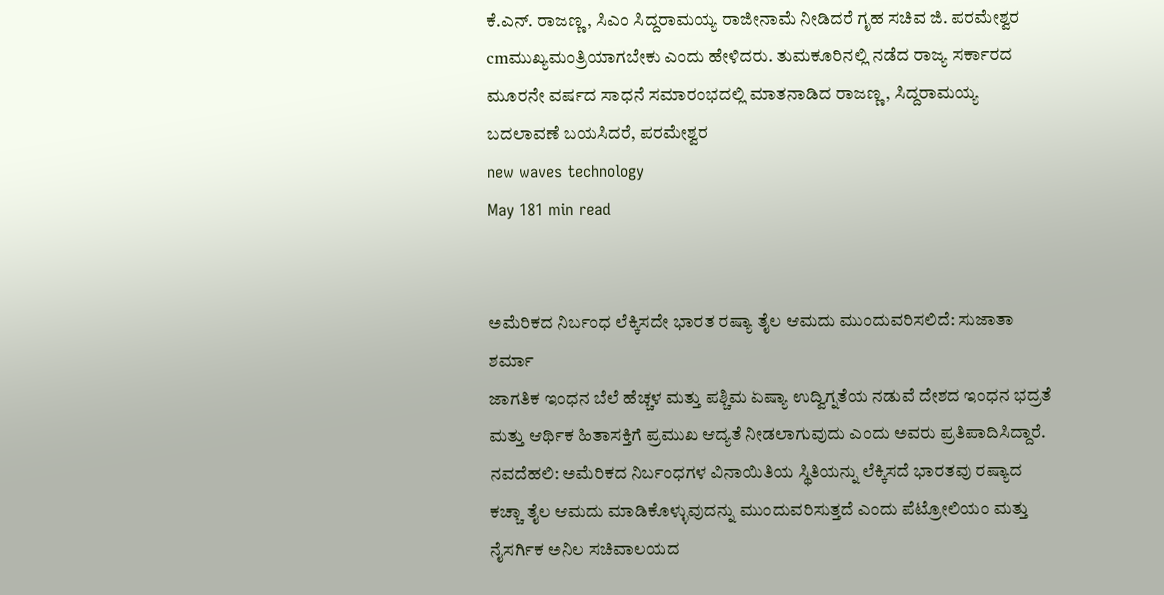ಕೆ.ಎನ್. ರಾಜಣ್ಣ, ಸಿಎಂ ಸಿದ್ದರಾಮಯ್ಯ ರಾಜೀನಾಮೆ ನೀಡಿದರೆ ಗೃಹ ಸಚಿವ ಜಿ. ಪರಮೇಶ್ವರ cmಮುಖ್ಯಮಂತ್ರಿಯಾಗಬೇಕು ಎಂದು ಹೇಳಿದರು. ತುಮಕೂರಿನಲ್ಲಿ ನಡೆದ ರಾಜ್ಯ ಸರ್ಕಾರದ ಮೂರನೇ ವರ್ಷದ ಸಾಧನೆ ಸಮಾರಂಭದಲ್ಲಿ ಮಾತನಾಡಿದ ರಾಜಣ್ಣ, ಸಿದ್ದರಾಮಯ್ಯ ಬದಲಾವಣೆ ಬಯಸಿದರೆ, ಪರಮೇಶ್ವರ
new waves technology
May 181 min read


ಅಮೆರಿಕದ ನಿರ್ಬಂಧ ಲೆಕ್ಕಿಸದೇ ಭಾರತ ರಷ್ಯಾ ತೈಲ ಆಮದು ಮುಂದುವರಿಸಲಿದೆ: ಸುಜಾತಾ ಶರ್ಮಾ
ಜಾಗತಿಕ ಇಂಧನ ಬೆಲೆ ಹೆಚ್ಚಳ ಮತ್ತು ಪಶ್ಚಿಮ ಏಷ್ಯಾ ಉದ್ವಿಗ್ನತೆಯ ನಡುವೆ ದೇಶದ ಇಂಧನ ಭದ್ರತೆ ಮತ್ತು ಆರ್ಥಿಕ ಹಿತಾಸಕ್ತಿಗೆ ಪ್ರಮುಖ ಆದ್ಯತೆ ನೀಡಲಾಗುವುದು ಎಂದು ಅವರು ಪ್ರತಿಪಾದಿಸಿದ್ದಾರೆ. ನವದೆಹಲಿ: ಅಮೆರಿಕದ ನಿರ್ಬಂಧಗಳ ವಿನಾಯಿತಿಯ ಸ್ಥಿತಿಯನ್ನು ಲೆಕ್ಕಿಸದೆ ಭಾರತವು ರಷ್ಯಾದ ಕಚ್ಚಾ ತೈಲ ಆಮದು ಮಾಡಿಕೊಳ್ಳುವುದನ್ನು ಮುಂದುವರಿಸುತ್ತದೆ ಎಂದು ಪೆಟ್ರೋಲಿಯಂ ಮತ್ತು ನೈಸರ್ಗಿಕ ಅನಿಲ ಸಚಿವಾಲಯದ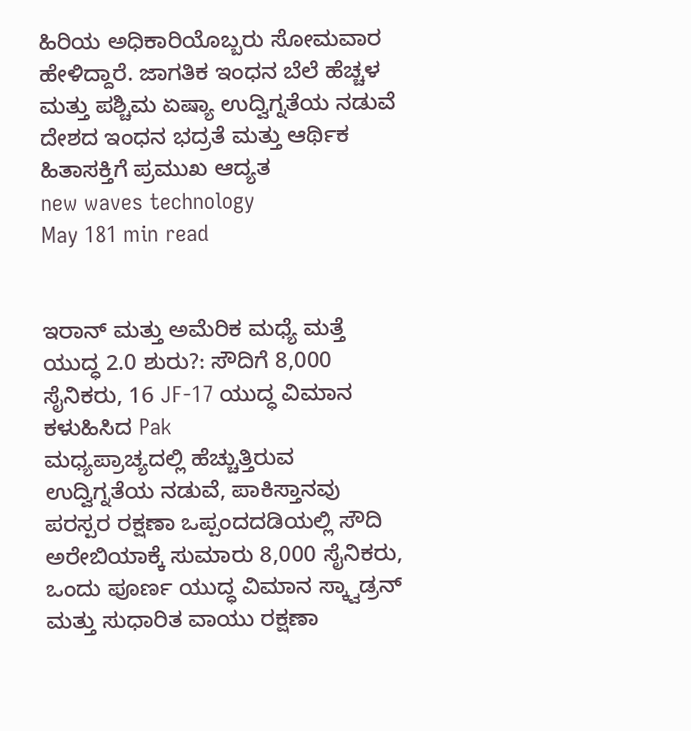ಹಿರಿಯ ಅಧಿಕಾರಿಯೊಬ್ಬರು ಸೋಮವಾರ ಹೇಳಿದ್ದಾರೆ. ಜಾಗತಿಕ ಇಂಧನ ಬೆಲೆ ಹೆಚ್ಚಳ ಮತ್ತು ಪಶ್ಚಿಮ ಏಷ್ಯಾ ಉದ್ವಿಗ್ನತೆಯ ನಡುವೆ ದೇಶದ ಇಂಧನ ಭದ್ರತೆ ಮತ್ತು ಆರ್ಥಿಕ ಹಿತಾಸಕ್ತಿಗೆ ಪ್ರಮುಖ ಆದ್ಯತ
new waves technology
May 181 min read


ಇರಾನ್ ಮತ್ತು ಅಮೆರಿಕ ಮಧ್ಯೆ ಮತ್ತೆ ಯುದ್ಧ 2.0 ಶುರು?: ಸೌದಿಗೆ 8,000 ಸೈನಿಕರು, 16 JF-17 ಯುದ್ಧ ವಿಮಾನ ಕಳುಹಿಸಿದ Pak
ಮಧ್ಯಪ್ರಾಚ್ಯದಲ್ಲಿ ಹೆಚ್ಚುತ್ತಿರುವ ಉದ್ವಿಗ್ನತೆಯ ನಡುವೆ, ಪಾಕಿಸ್ತಾನವು ಪರಸ್ಪರ ರಕ್ಷಣಾ ಒಪ್ಪಂದದಡಿಯಲ್ಲಿ ಸೌದಿ ಅರೇಬಿಯಾಕ್ಕೆ ಸುಮಾರು 8,000 ಸೈನಿಕರು, ಒಂದು ಪೂರ್ಣ ಯುದ್ಧ ವಿಮಾನ ಸ್ಕ್ವಾಡ್ರನ್ ಮತ್ತು ಸುಧಾರಿತ ವಾಯು ರಕ್ಷಣಾ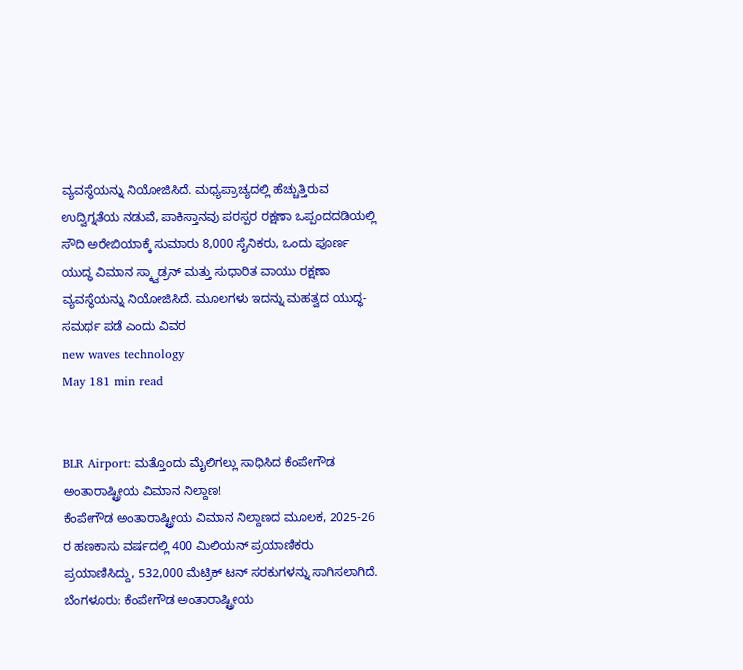ವ್ಯವಸ್ಥೆಯನ್ನು ನಿಯೋಜಿಸಿದೆ. ಮಧ್ಯಪ್ರಾಚ್ಯದಲ್ಲಿ ಹೆಚ್ಚುತ್ತಿರುವ ಉದ್ವಿಗ್ನತೆಯ ನಡುವೆ, ಪಾಕಿಸ್ತಾನವು ಪರಸ್ಪರ ರಕ್ಷಣಾ ಒಪ್ಪಂದದಡಿಯಲ್ಲಿ ಸೌದಿ ಅರೇಬಿಯಾಕ್ಕೆ ಸುಮಾರು 8,000 ಸೈನಿಕರು, ಒಂದು ಪೂರ್ಣ ಯುದ್ಧ ವಿಮಾನ ಸ್ಕ್ವಾಡ್ರನ್ ಮತ್ತು ಸುಧಾರಿತ ವಾಯು ರಕ್ಷಣಾ ವ್ಯವಸ್ಥೆಯನ್ನು ನಿಯೋಜಿಸಿದೆ. ಮೂಲಗಳು ಇದನ್ನು ಮಹತ್ವದ ಯುದ್ಧ-ಸಮರ್ಥ ಪಡೆ ಎಂದು ವಿವರ
new waves technology
May 181 min read


BLR Airport: ಮತ್ತೊಂದು ಮೈಲಿಗಲ್ಲು ಸಾಧಿಸಿದ ಕೆಂಪೇಗೌಡ ಅಂತಾರಾಷ್ಟ್ರೀಯ ವಿಮಾನ ನಿಲ್ದಾಣ!
ಕೆಂಪೇಗೌಡ ಅಂತಾರಾಷ್ಟ್ರೀಯ ವಿಮಾನ ನಿಲ್ದಾಣದ ಮೂಲಕ, 2025-26 ರ ಹಣಕಾಸು ವರ್ಷದಲ್ಲಿ 400 ಮಿಲಿಯನ್ ಪ್ರಯಾಣಿಕರು ಪ್ರಯಾಣಿಸಿದ್ದು, 532,000 ಮೆಟ್ರಿಕ್ ಟನ್ ಸರಕುಗಳನ್ನು ಸಾಗಿಸಲಾಗಿದೆ. ಬೆಂಗಳೂರು: ಕೆಂಪೇಗೌಡ ಅಂತಾರಾಷ್ಟ್ರೀಯ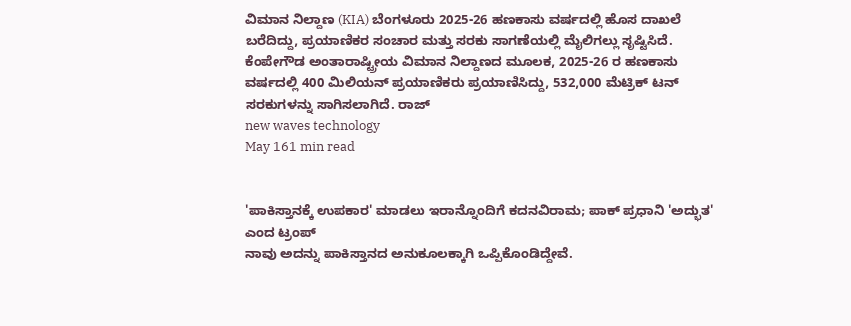ವಿಮಾನ ನಿಲ್ದಾಣ (KIA) ಬೆಂಗಳೂರು 2025-26 ಹಣಕಾಸು ವರ್ಷದಲ್ಲಿ ಹೊಸ ದಾಖಲೆ ಬರೆದಿದ್ದು, ಪ್ರಯಾಣಿಕರ ಸಂಚಾರ ಮತ್ತು ಸರಕು ಸಾಗಣೆಯಲ್ಲಿ ಮೈಲಿಗಲ್ಲು ಸೃಷ್ಟಿಸಿದೆ. ಕೆಂಪೇಗೌಡ ಅಂತಾರಾಷ್ಟ್ರೀಯ ವಿಮಾನ ನಿಲ್ದಾಣದ ಮೂಲಕ, 2025-26 ರ ಹಣಕಾಸು ವರ್ಷದಲ್ಲಿ 400 ಮಿಲಿಯನ್ ಪ್ರಯಾಣಿಕರು ಪ್ರಯಾಣಿಸಿದ್ದು, 532,000 ಮೆಟ್ರಿಕ್ ಟನ್ ಸರಕುಗಳನ್ನು ಸಾಗಿಸಲಾಗಿದೆ. ರಾಜ್
new waves technology
May 161 min read


'ಪಾಕಿಸ್ತಾನಕ್ಕೆ ಉಪಕಾರ' ಮಾಡಲು ಇರಾನ್ನೊಂದಿಗೆ ಕದನವಿರಾಮ; ಪಾಕ್ ಪ್ರಧಾನಿ 'ಅದ್ಭುತ' ಎಂದ ಟ್ರಂಪ್
ನಾವು ಅದನ್ನು ಪಾಕಿಸ್ತಾನದ ಅನುಕೂಲಕ್ಕಾಗಿ ಒಪ್ಪಿಕೊಂಡಿದ್ದೇವೆ.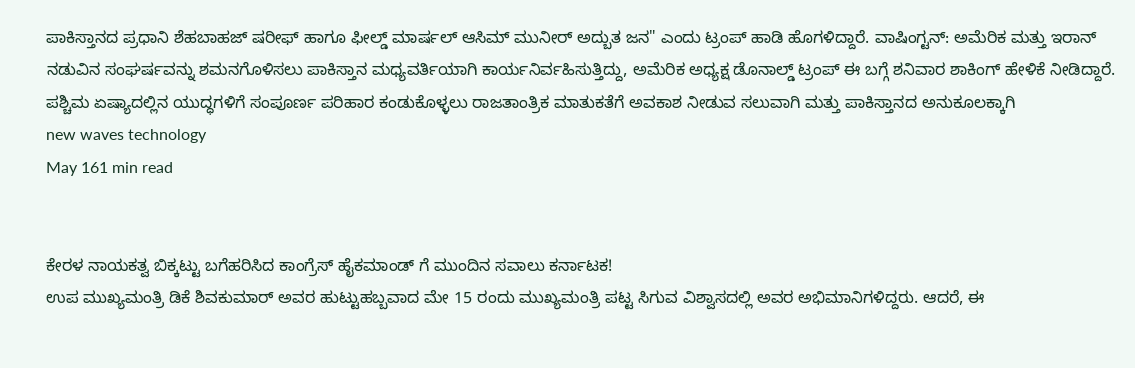ಪಾಕಿಸ್ತಾನದ ಪ್ರಧಾನಿ ಶೆಹಬಾಹಜ್ ಷರೀಫ್ ಹಾಗೂ ಫೀಲ್ಡ್ ಮಾರ್ಷಲ್ ಆಸಿಮ್ ಮುನೀರ್ ಅದ್ಬುತ ಜನ" ಎಂದು ಟ್ರಂಪ್ ಹಾಡಿ ಹೊಗಳಿದ್ದಾರೆ. ವಾಷಿಂಗ್ಟನ್: ಅಮೆರಿಕ ಮತ್ತು ಇರಾನ್ ನಡುವಿನ ಸಂಘರ್ಷವನ್ನು ಶಮನಗೊಳಿಸಲು ಪಾಕಿಸ್ತಾನ ಮಧ್ಯವರ್ತಿಯಾಗಿ ಕಾರ್ಯನಿರ್ವಹಿಸುತ್ತಿದ್ದು, ಅಮೆರಿಕ ಅಧ್ಯಕ್ಷ ಡೊನಾಲ್ಡ್ ಟ್ರಂಪ್ ಈ ಬಗ್ಗೆ ಶನಿವಾರ ಶಾಕಿಂಗ್ ಹೇಳಿಕೆ ನೀಡಿದ್ದಾರೆ. ಪಶ್ಚಿಮ ಏಷ್ಯಾದಲ್ಲಿನ ಯುದ್ಧಗಳಿಗೆ ಸಂಪೂರ್ಣ ಪರಿಹಾರ ಕಂಡುಕೊಳ್ಳಲು ರಾಜತಾಂತ್ರಿಕ ಮಾತುಕತೆಗೆ ಅವಕಾಶ ನೀಡುವ ಸಲುವಾಗಿ ಮತ್ತು ಪಾಕಿಸ್ತಾನದ ಅನುಕೂಲಕ್ಕಾಗಿ
new waves technology
May 161 min read


ಕೇರಳ ನಾಯಕತ್ವ ಬಿಕ್ಕಟ್ಟು ಬಗೆಹರಿಸಿದ ಕಾಂಗ್ರೆಸ್ ಹೈಕಮಾಂಡ್ ಗೆ ಮುಂದಿನ ಸವಾಲು ಕರ್ನಾಟಕ!
ಉಪ ಮುಖ್ಯಮಂತ್ರಿ ಡಿಕೆ ಶಿವಕುಮಾರ್ ಅವರ ಹುಟ್ಟುಹಬ್ಬವಾದ ಮೇ 15 ರಂದು ಮುಖ್ಯಮಂತ್ರಿ ಪಟ್ಟ ಸಿಗುವ ವಿಶ್ವಾಸದಲ್ಲಿ ಅವರ ಅಭಿಮಾನಿಗಳಿದ್ದರು. ಆದರೆ, ಈ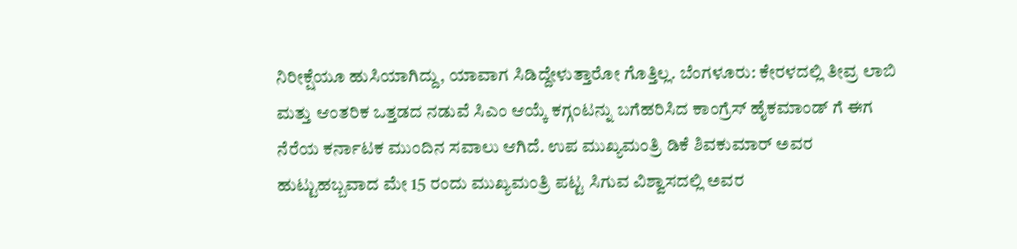ನಿರೀಕ್ಷೆಯೂ ಹುಸಿಯಾಗಿದ್ದು, ಯಾವಾಗ ಸಿಡಿದ್ದೇಳುತ್ತಾರೋ ಗೊತ್ತಿಲ್ಲ. ಬೆಂಗಳೂರು: ಕೇರಳದಲ್ಲಿ ತೀವ್ರ ಲಾಬಿ ಮತ್ತು ಆಂತರಿಕ ಒತ್ತಡದ ನಡುವೆ ಸಿಎಂ ಆಯ್ಕೆ ಕಗ್ಗಂಟನ್ನು ಬಗೆಹರಿಸಿದ ಕಾಂಗ್ರೆಸ್ ಹೈಕಮಾಂಡ್ ಗೆ ಈಗ ನೆರೆಯ ಕರ್ನಾಟಕ ಮುಂದಿನ ಸವಾಲು ಆಗಿದೆ. ಉಪ ಮುಖ್ಯಮಂತ್ರಿ ಡಿಕೆ ಶಿವಕುಮಾರ್ ಅವರ ಹುಟ್ಟುಹಬ್ಬವಾದ ಮೇ 15 ರಂದು ಮುಖ್ಯಮಂತ್ರಿ ಪಟ್ಟ ಸಿಗುವ ವಿಶ್ವಾಸದಲ್ಲಿ ಅವರ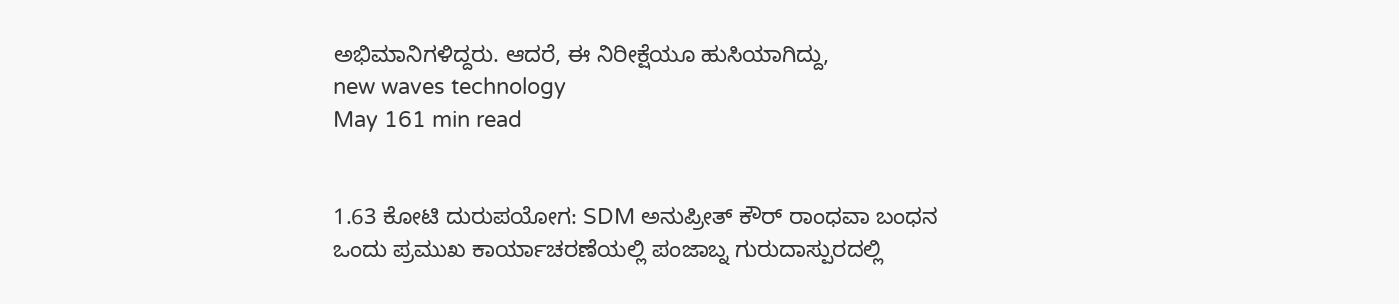ಅಭಿಮಾನಿಗಳಿದ್ದರು. ಆದರೆ, ಈ ನಿರೀಕ್ಷೆಯೂ ಹುಸಿಯಾಗಿದ್ದು,
new waves technology
May 161 min read


1.63 ಕೋಟಿ ದುರುಪಯೋಗ: SDM ಅನುಪ್ರೀತ್ ಕೌರ್ ರಾಂಧವಾ ಬಂಧನ
ಒಂದು ಪ್ರಮುಖ ಕಾರ್ಯಾಚರಣೆಯಲ್ಲಿ ಪಂಜಾಬ್ನ ಗುರುದಾಸ್ಪುರದಲ್ಲಿ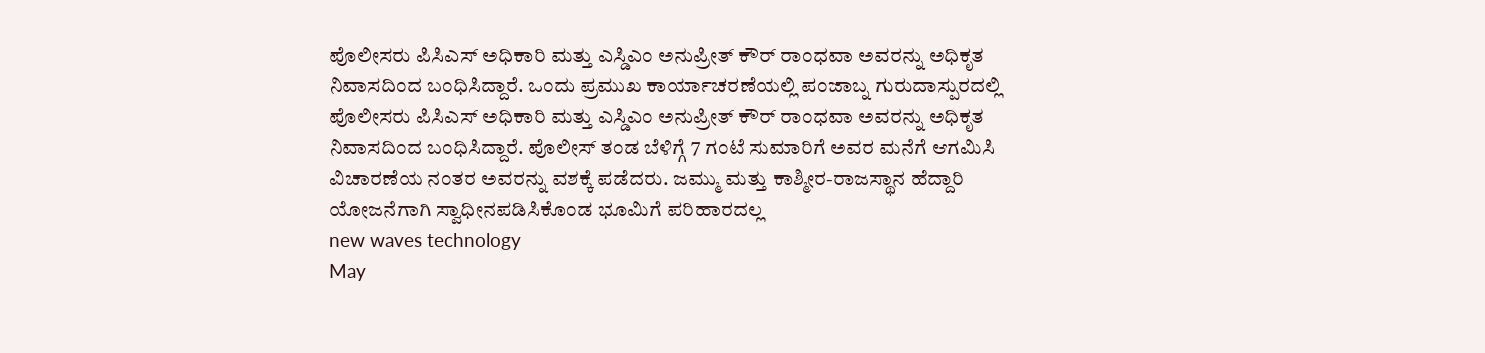ಪೊಲೀಸರು ಪಿಸಿಎಸ್ ಅಧಿಕಾರಿ ಮತ್ತು ಎಸ್ಡಿಎಂ ಅನುಪ್ರೀತ್ ಕೌರ್ ರಾಂಧವಾ ಅವರನ್ನು ಅಧಿಕೃತ ನಿವಾಸದಿಂದ ಬಂಧಿಸಿದ್ದಾರೆ. ಒಂದು ಪ್ರಮುಖ ಕಾರ್ಯಾಚರಣೆಯಲ್ಲಿ ಪಂಜಾಬ್ನ ಗುರುದಾಸ್ಪುರದಲ್ಲಿ ಪೊಲೀಸರು ಪಿಸಿಎಸ್ ಅಧಿಕಾರಿ ಮತ್ತು ಎಸ್ಡಿಎಂ ಅನುಪ್ರೀತ್ ಕೌರ್ ರಾಂಧವಾ ಅವರನ್ನು ಅಧಿಕೃತ ನಿವಾಸದಿಂದ ಬಂಧಿಸಿದ್ದಾರೆ. ಪೊಲೀಸ್ ತಂಡ ಬೆಳಿಗ್ಗೆ 7 ಗಂಟೆ ಸುಮಾರಿಗೆ ಅವರ ಮನೆಗೆ ಆಗಮಿಸಿ ವಿಚಾರಣೆಯ ನಂತರ ಅವರನ್ನು ವಶಕ್ಕೆ ಪಡೆದರು. ಜಮ್ಮು ಮತ್ತು ಕಾಶ್ಮೀರ-ರಾಜಸ್ಥಾನ ಹೆದ್ದಾರಿ ಯೋಜನೆಗಾಗಿ ಸ್ವಾಧೀನಪಡಿಸಿಕೊಂಡ ಭೂಮಿಗೆ ಪರಿಹಾರದಲ್ಲ
new waves technology
May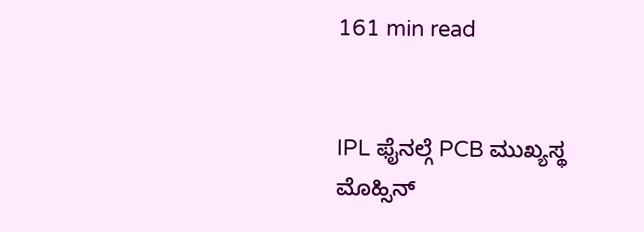161 min read


IPL ಫೈನಲ್ಗೆ PCB ಮುಖ್ಯಸ್ಥ ಮೊಹ್ಸಿನ್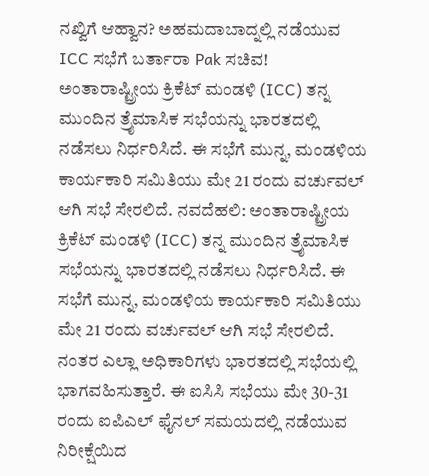ನಖ್ವಿಗೆ ಆಹ್ವಾನ? ಅಹಮದಾಬಾದ್ನಲ್ಲಿ ನಡೆಯುವ ICC ಸಭೆಗೆ ಬರ್ತಾರಾ Pak ಸಚಿವ!
ಅಂತಾರಾಷ್ಟ್ರೀಯ ಕ್ರಿಕೆಟ್ ಮಂಡಳಿ (ICC) ತನ್ನ ಮುಂದಿನ ತ್ರೈಮಾಸಿಕ ಸಭೆಯನ್ನು ಭಾರತದಲ್ಲಿ ನಡೆಸಲು ನಿರ್ಧರಿಸಿದೆ. ಈ ಸಭೆಗೆ ಮುನ್ನ, ಮಂಡಳಿಯ ಕಾರ್ಯಕಾರಿ ಸಮಿತಿಯು ಮೇ 21 ರಂದು ವರ್ಚುವಲ್ ಆಗಿ ಸಭೆ ಸೇರಲಿದೆ. ನವದೆಹಲಿ: ಅಂತಾರಾಷ್ಟ್ರೀಯ ಕ್ರಿಕೆಟ್ ಮಂಡಳಿ (ICC) ತನ್ನ ಮುಂದಿನ ತ್ರೈಮಾಸಿಕ ಸಭೆಯನ್ನು ಭಾರತದಲ್ಲಿ ನಡೆಸಲು ನಿರ್ಧರಿಸಿದೆ. ಈ ಸಭೆಗೆ ಮುನ್ನ, ಮಂಡಳಿಯ ಕಾರ್ಯಕಾರಿ ಸಮಿತಿಯು ಮೇ 21 ರಂದು ವರ್ಚುವಲ್ ಆಗಿ ಸಭೆ ಸೇರಲಿದೆ. ನಂತರ ಎಲ್ಲಾ ಅಧಿಕಾರಿಗಳು ಭಾರತದಲ್ಲಿ ಸಭೆಯಲ್ಲಿ ಭಾಗವಹಿಸುತ್ತಾರೆ. ಈ ಐಸಿಸಿ ಸಭೆಯು ಮೇ 30-31 ರಂದು ಐಪಿಎಲ್ ಫೈನಲ್ ಸಮಯದಲ್ಲಿ ನಡೆಯುವ ನಿರೀಕ್ಷೆಯಿದ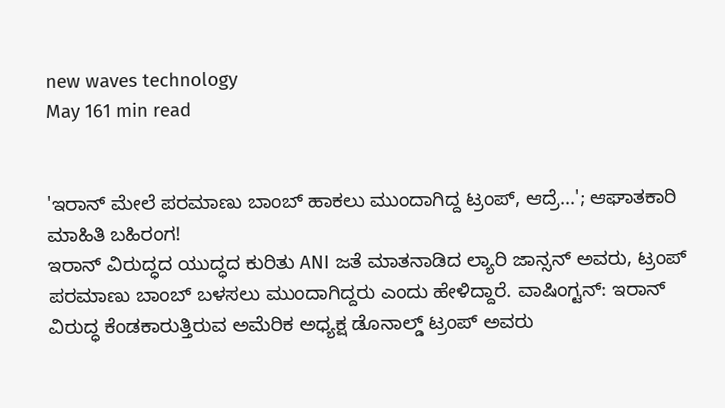new waves technology
May 161 min read


'ಇರಾನ್ ಮೇಲೆ ಪರಮಾಣು ಬಾಂಬ್ ಹಾಕಲು ಮುಂದಾಗಿದ್ದ ಟ್ರಂಪ್, ಆದ್ರೆ...'; ಆಘಾತಕಾರಿ ಮಾಹಿತಿ ಬಹಿರಂಗ!
ಇರಾನ್ ವಿರುದ್ಧದ ಯುದ್ಧದ ಕುರಿತು ANI ಜತೆ ಮಾತನಾಡಿದ ಲ್ಯಾರಿ ಜಾನ್ಸನ್ ಅವರು, ಟ್ರಂಪ್ ಪರಮಾಣು ಬಾಂಬ್ ಬಳಸಲು ಮುಂದಾಗಿದ್ದರು ಎಂದು ಹೇಳಿದ್ದಾರೆ. ವಾಷಿಂಗ್ಟನ್: ಇರಾನ್ ವಿರುದ್ಧ ಕೆಂಡಕಾರುತ್ತಿರುವ ಅಮೆರಿಕ ಅಧ್ಯಕ್ಷ ಡೊನಾಲ್ಡ್ ಟ್ರಂಪ್ ಅವರು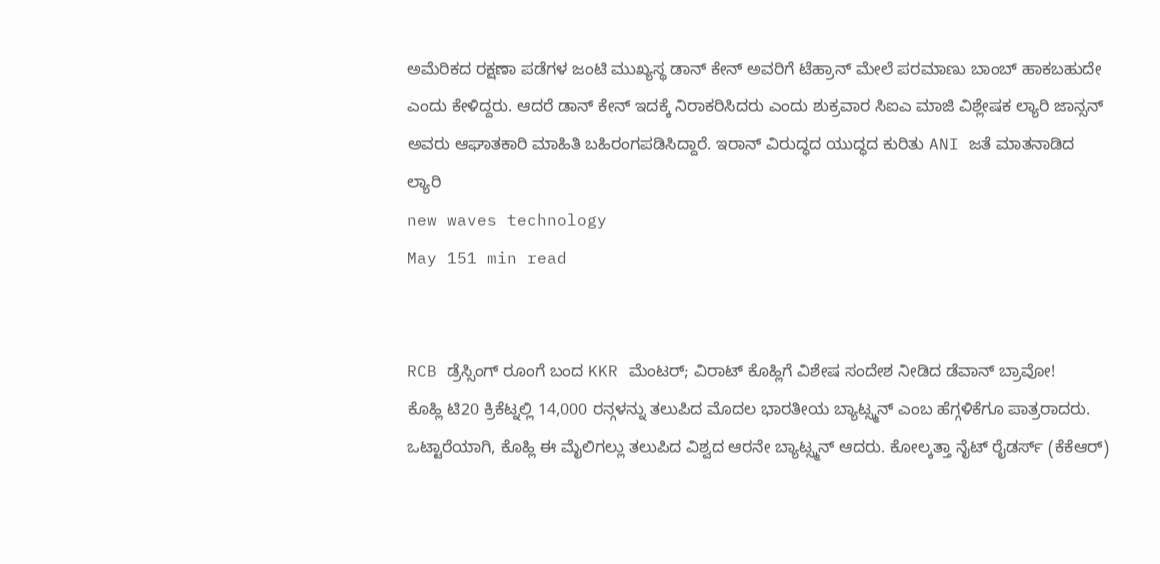ಅಮೆರಿಕದ ರಕ್ಷಣಾ ಪಡೆಗಳ ಜಂಟಿ ಮುಖ್ಯಸ್ಥ ಡಾನ್ ಕೇನ್ ಅವರಿಗೆ ಟೆಹ್ರಾನ್ ಮೇಲೆ ಪರಮಾಣು ಬಾಂಬ್ ಹಾಕಬಹುದೇ ಎಂದು ಕೇಳಿದ್ದರು. ಆದರೆ ಡಾನ್ ಕೇನ್ ಇದಕ್ಕೆ ನಿರಾಕರಿಸಿದರು ಎಂದು ಶುಕ್ರವಾರ ಸಿಐಎ ಮಾಜಿ ವಿಶ್ಲೇಷಕ ಲ್ಯಾರಿ ಜಾನ್ಸನ್ ಅವರು ಆಘಾತಕಾರಿ ಮಾಹಿತಿ ಬಹಿರಂಗಪಡಿಸಿದ್ದಾರೆ. ಇರಾನ್ ವಿರುದ್ಧದ ಯುದ್ಧದ ಕುರಿತು ANI ಜತೆ ಮಾತನಾಡಿದ ಲ್ಯಾರಿ
new waves technology
May 151 min read


RCB ಡ್ರೆಸ್ಸಿಂಗ್ ರೂಂಗೆ ಬಂದ KKR ಮೆಂಟರ್; ವಿರಾಟ್ ಕೊಹ್ಲಿಗೆ ವಿಶೇಷ ಸಂದೇಶ ನೀಡಿದ ಡೆವಾನ್ ಬ್ರಾವೋ!
ಕೊಹ್ಲಿ ಟಿ20 ಕ್ರಿಕೆಟ್ನಲ್ಲಿ 14,000 ರನ್ಗಳನ್ನು ತಲುಪಿದ ಮೊದಲ ಭಾರತೀಯ ಬ್ಯಾಟ್ಸ್ಮನ್ ಎಂಬ ಹೆಗ್ಗಳಿಕೆಗೂ ಪಾತ್ರರಾದರು. ಒಟ್ಟಾರೆಯಾಗಿ, ಕೊಹ್ಲಿ ಈ ಮೈಲಿಗಲ್ಲು ತಲುಪಿದ ವಿಶ್ವದ ಆರನೇ ಬ್ಯಾಟ್ಸ್ಮನ್ ಆದರು. ಕೋಲ್ಕತ್ತಾ ನೈಟ್ ರೈಡರ್ಸ್ (ಕೆಕೆಆರ್)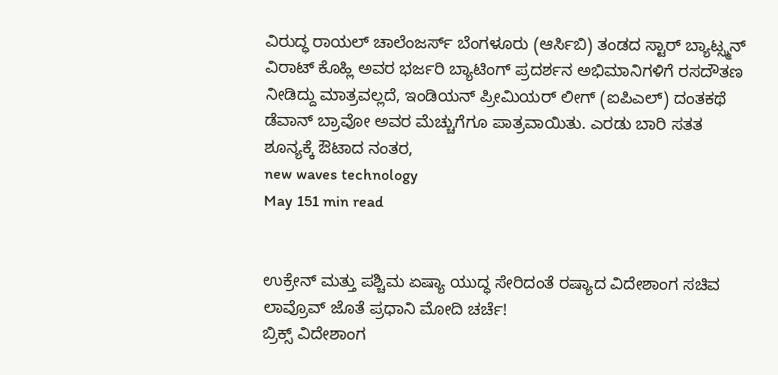ವಿರುದ್ಧ ರಾಯಲ್ ಚಾಲೆಂಜರ್ಸ್ ಬೆಂಗಳೂರು (ಆರ್ಸಿಬಿ) ತಂಡದ ಸ್ಟಾರ್ ಬ್ಯಾಟ್ಸ್ಮನ್ ವಿರಾಟ್ ಕೊಹ್ಲಿ ಅವರ ಭರ್ಜರಿ ಬ್ಯಾಟಿಂಗ್ ಪ್ರದರ್ಶನ ಅಭಿಮಾನಿಗಳಿಗೆ ರಸದೌತಣ ನೀಡಿದ್ದು ಮಾತ್ರವಲ್ಲದೆ, ಇಂಡಿಯನ್ ಪ್ರೀಮಿಯರ್ ಲೀಗ್ (ಐಪಿಎಲ್) ದಂತಕಥೆ ಡೆವಾನ್ ಬ್ರಾವೋ ಅವರ ಮೆಚ್ಚುಗೆಗೂ ಪಾತ್ರವಾಯಿತು. ಎರಡು ಬಾರಿ ಸತತ ಶೂನ್ಯಕ್ಕೆ ಔಟಾದ ನಂತರ,
new waves technology
May 151 min read


ಉಕ್ರೇನ್ ಮತ್ತು ಪಶ್ಚಿಮ ಏಷ್ಯಾ ಯುದ್ಧ ಸೇರಿದಂತೆ ರಷ್ಯಾದ ವಿದೇಶಾಂಗ ಸಚಿವ ಲಾವ್ರೊವ್ ಜೊತೆ ಪ್ರಧಾನಿ ಮೋದಿ ಚರ್ಚೆ!
ಬ್ರಿಕ್ಸ್ ವಿದೇಶಾಂಗ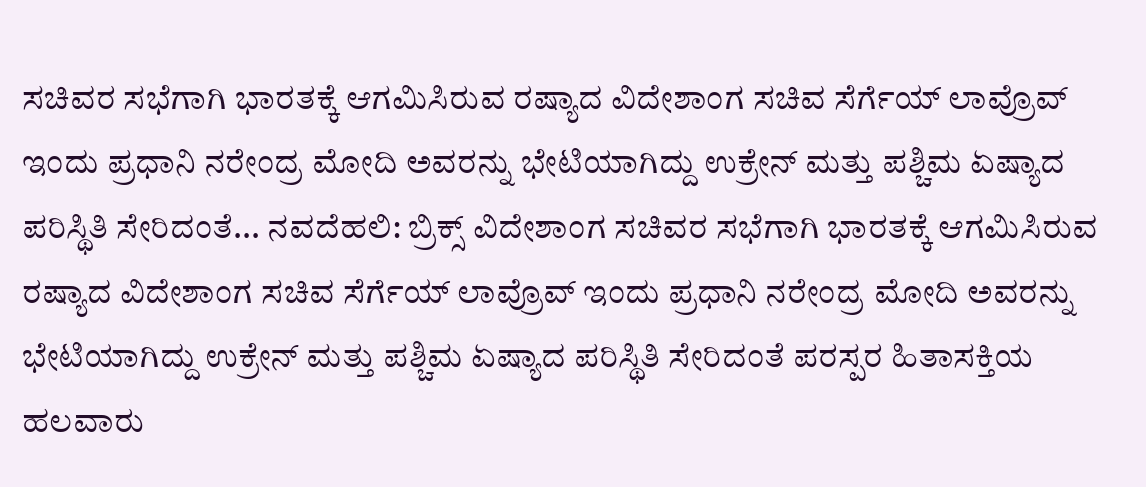ಸಚಿವರ ಸಭೆಗಾಗಿ ಭಾರತಕ್ಕೆ ಆಗಮಿಸಿರುವ ರಷ್ಯಾದ ವಿದೇಶಾಂಗ ಸಚಿವ ಸೆರ್ಗೆಯ್ ಲಾವ್ರೊವ್ ಇಂದು ಪ್ರಧಾನಿ ನರೇಂದ್ರ ಮೋದಿ ಅವರನ್ನು ಭೇಟಿಯಾಗಿದ್ದು ಉಕ್ರೇನ್ ಮತ್ತು ಪಶ್ಚಿಮ ಏಷ್ಯಾದ ಪರಿಸ್ಥಿತಿ ಸೇರಿದಂತೆ... ನವದೆಹಲಿ: ಬ್ರಿಕ್ಸ್ ವಿದೇಶಾಂಗ ಸಚಿವರ ಸಭೆಗಾಗಿ ಭಾರತಕ್ಕೆ ಆಗಮಿಸಿರುವ ರಷ್ಯಾದ ವಿದೇಶಾಂಗ ಸಚಿವ ಸೆರ್ಗೆಯ್ ಲಾವ್ರೊವ್ ಇಂದು ಪ್ರಧಾನಿ ನರೇಂದ್ರ ಮೋದಿ ಅವರನ್ನು ಭೇಟಿಯಾಗಿದ್ದು ಉಕ್ರೇನ್ ಮತ್ತು ಪಶ್ಚಿಮ ಏಷ್ಯಾದ ಪರಿಸ್ಥಿತಿ ಸೇರಿದಂತೆ ಪರಸ್ಪರ ಹಿತಾಸಕ್ತಿಯ ಹಲವಾರು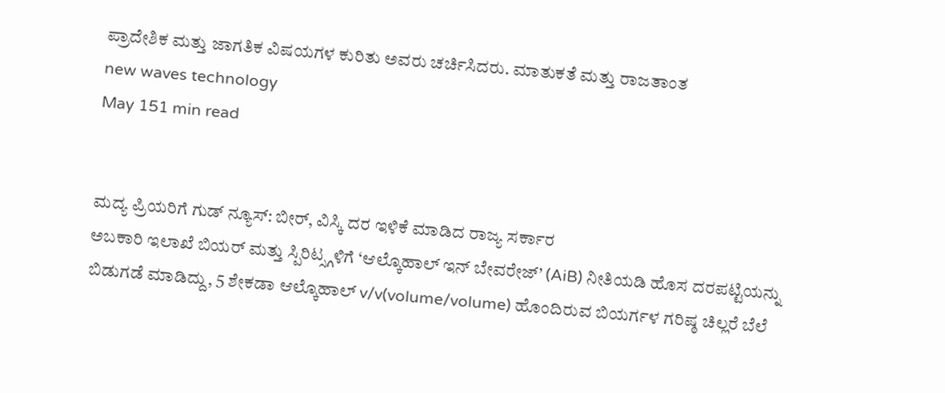ಪ್ರಾದೇಶಿಕ ಮತ್ತು ಜಾಗತಿಕ ವಿಷಯಗಳ ಕುರಿತು ಅವರು ಚರ್ಚಿಸಿದರು. ಮಾತುಕತೆ ಮತ್ತು ರಾಜತಾಂತ
new waves technology
May 151 min read


ಮದ್ಯ ಪ್ರಿಯರಿಗೆ ಗುಡ್ ನ್ಯೂಸ್: ಬೀರ್, ವಿಸ್ಕಿ ದರ ಇಳಿಕೆ ಮಾಡಿದ ರಾಜ್ಯ ಸರ್ಕಾರ
ಅಬಕಾರಿ ಇಲಾಖೆ ಬಿಯರ್ ಮತ್ತು ಸ್ಪಿರಿಟ್ಸ್ಗಳಿಗೆ ‘ಆಲ್ಕೊಹಾಲ್ ಇನ್ ಬೇವರೇಜ್’ (AiB) ನೀತಿಯಡಿ ಹೊಸ ದರಪಟ್ಟಿಯನ್ನು ಬಿಡುಗಡೆ ಮಾಡಿದ್ದು, 5 ಶೇಕಡಾ ಆಲ್ಕೊಹಾಲ್ v/v(volume/volume) ಹೊಂದಿರುವ ಬಿಯರ್ಗಳ ಗರಿಷ್ಠ ಚಿಲ್ಲರೆ ಬೆಲೆ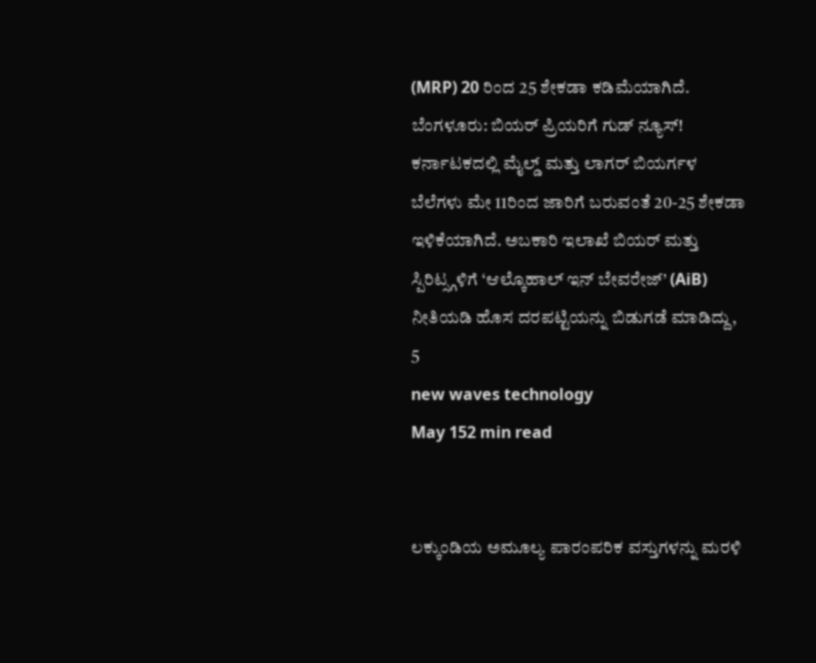(MRP) 20 ರಿಂದ 25 ಶೇಕಡಾ ಕಡಿಮೆಯಾಗಿದೆ. ಬೆಂಗಳೂರು: ಬಿಯರ್ ಪ್ರಿಯರಿಗೆ ಗುಡ್ ನ್ಯೂಸ್! ಕರ್ನಾಟಕದಲ್ಲಿ ಮೈಲ್ಡ್ ಮತ್ತು ಲಾಗರ್ ಬಿಯರ್ಗಳ ಬೆಲೆಗಳು ಮೇ 11ರಿಂದ ಜಾರಿಗೆ ಬರುವಂತೆ 20-25 ಶೇಕಡಾ ಇಳಿಕೆಯಾಗಿದೆ. ಅಬಕಾರಿ ಇಲಾಖೆ ಬಿಯರ್ ಮತ್ತು ಸ್ಪಿರಿಟ್ಸ್ಗಳಿಗೆ ‘ಆಲ್ಕೊಹಾಲ್ ಇನ್ ಬೇವರೇಜ್’ (AiB) ನೀತಿಯಡಿ ಹೊಸ ದರಪಟ್ಟಿಯನ್ನು ಬಿಡುಗಡೆ ಮಾಡಿದ್ದು, 5
new waves technology
May 152 min read


ಲಕ್ಕುಂಡಿಯ ಅಮೂಲ್ಯ ಪಾರಂಪರಿಕ ವಸ್ತುಗಳನ್ನು ಮರಳಿ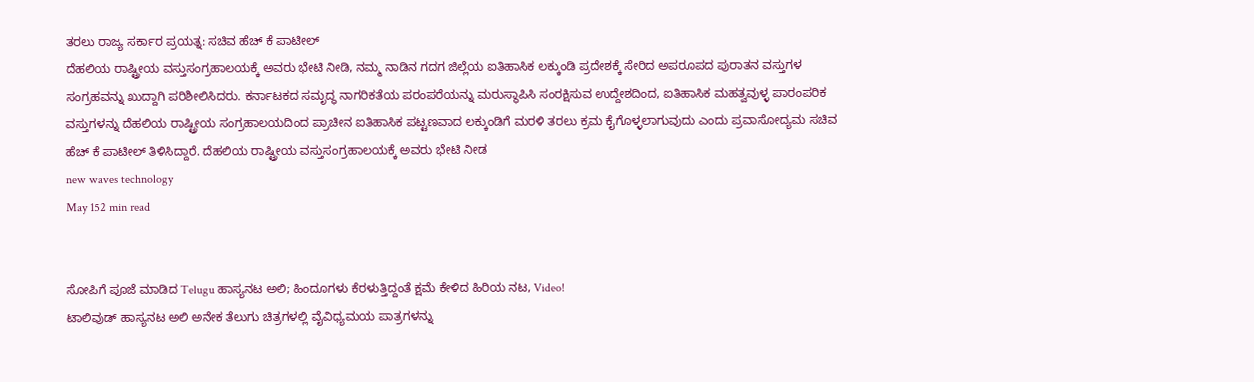ತರಲು ರಾಜ್ಯ ಸರ್ಕಾರ ಪ್ರಯತ್ನ: ಸಚಿವ ಹೆಚ್ ಕೆ ಪಾಟೀಲ್
ದೆಹಲಿಯ ರಾಷ್ಟ್ರೀಯ ವಸ್ತುಸಂಗ್ರಹಾಲಯಕ್ಕೆ ಅವರು ಭೇಟಿ ನೀಡಿ, ನಮ್ಮ ನಾಡಿನ ಗದಗ ಜಿಲ್ಲೆಯ ಐತಿಹಾಸಿಕ ಲಕ್ಕುಂಡಿ ಪ್ರದೇಶಕ್ಕೆ ಸೇರಿದ ಅಪರೂಪದ ಪುರಾತನ ವಸ್ತುಗಳ ಸಂಗ್ರಹವನ್ನು ಖುದ್ದಾಗಿ ಪರಿಶೀಲಿಸಿದರು. ಕರ್ನಾಟಕದ ಸಮೃದ್ಧ ನಾಗರಿಕತೆಯ ಪರಂಪರೆಯನ್ನು ಮರುಸ್ಥಾಪಿಸಿ ಸಂರಕ್ಷಿಸುವ ಉದ್ದೇಶದಿಂದ, ಐತಿಹಾಸಿಕ ಮಹತ್ವವುಳ್ಳ ಪಾರಂಪರಿಕ ವಸ್ತುಗಳನ್ನು ದೆಹಲಿಯ ರಾಷ್ಟ್ರೀಯ ಸಂಗ್ರಹಾಲಯದಿಂದ ಪ್ರಾಚೀನ ಐತಿಹಾಸಿಕ ಪಟ್ಟಣವಾದ ಲಕ್ಕುಂಡಿಗೆ ಮರಳಿ ತರಲು ಕ್ರಮ ಕೈಗೊಳ್ಳಲಾಗುವುದು ಎಂದು ಪ್ರವಾಸೋದ್ಯಮ ಸಚಿವ ಹೆಚ್ ಕೆ ಪಾಟೀಲ್ ತಿಳಿಸಿದ್ದಾರೆ. ದೆಹಲಿಯ ರಾಷ್ಟ್ರೀಯ ವಸ್ತುಸಂಗ್ರಹಾಲಯಕ್ಕೆ ಅವರು ಭೇಟಿ ನೀಡ
new waves technology
May 152 min read


ಸೋಪಿಗೆ ಪೂಜೆ ಮಾಡಿದ Telugu ಹಾಸ್ಯನಟ ಅಲಿ; ಹಿಂದೂಗಳು ಕೆರಳುತ್ತಿದ್ದಂತೆ ಕ್ಷಮೆ ಕೇಳಿದ ಹಿರಿಯ ನಟ, Video!
ಟಾಲಿವುಡ್ ಹಾಸ್ಯನಟ ಅಲಿ ಅನೇಕ ತೆಲುಗು ಚಿತ್ರಗಳಲ್ಲಿ ವೈವಿಧ್ಯಮಯ ಪಾತ್ರಗಳನ್ನು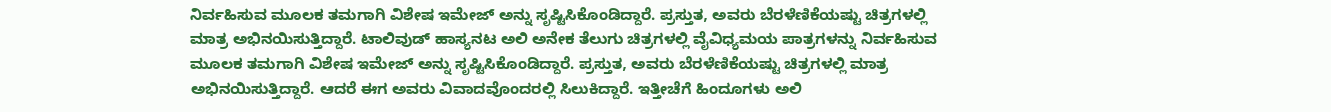ನಿರ್ವಹಿಸುವ ಮೂಲಕ ತಮಗಾಗಿ ವಿಶೇಷ ಇಮೇಜ್ ಅನ್ನು ಸೃಷ್ಟಿಸಿಕೊಂಡಿದ್ದಾರೆ. ಪ್ರಸ್ತುತ, ಅವರು ಬೆರಳೆಣಿಕೆಯಷ್ಟು ಚಿತ್ರಗಳಲ್ಲಿ ಮಾತ್ರ ಅಭಿನಯಿಸುತ್ತಿದ್ದಾರೆ. ಟಾಲಿವುಡ್ ಹಾಸ್ಯನಟ ಅಲಿ ಅನೇಕ ತೆಲುಗು ಚಿತ್ರಗಳಲ್ಲಿ ವೈವಿಧ್ಯಮಯ ಪಾತ್ರಗಳನ್ನು ನಿರ್ವಹಿಸುವ ಮೂಲಕ ತಮಗಾಗಿ ವಿಶೇಷ ಇಮೇಜ್ ಅನ್ನು ಸೃಷ್ಟಿಸಿಕೊಂಡಿದ್ದಾರೆ. ಪ್ರಸ್ತುತ, ಅವರು ಬೆರಳೆಣಿಕೆಯಷ್ಟು ಚಿತ್ರಗಳಲ್ಲಿ ಮಾತ್ರ ಅಭಿನಯಿಸುತ್ತಿದ್ದಾರೆ. ಆದರೆ ಈಗ ಅವರು ವಿವಾದವೊಂದರಲ್ಲಿ ಸಿಲುಕಿದ್ದಾರೆ. ಇತ್ತೀಚೆಗೆ ಹಿಂದೂಗಳು ಅಲಿ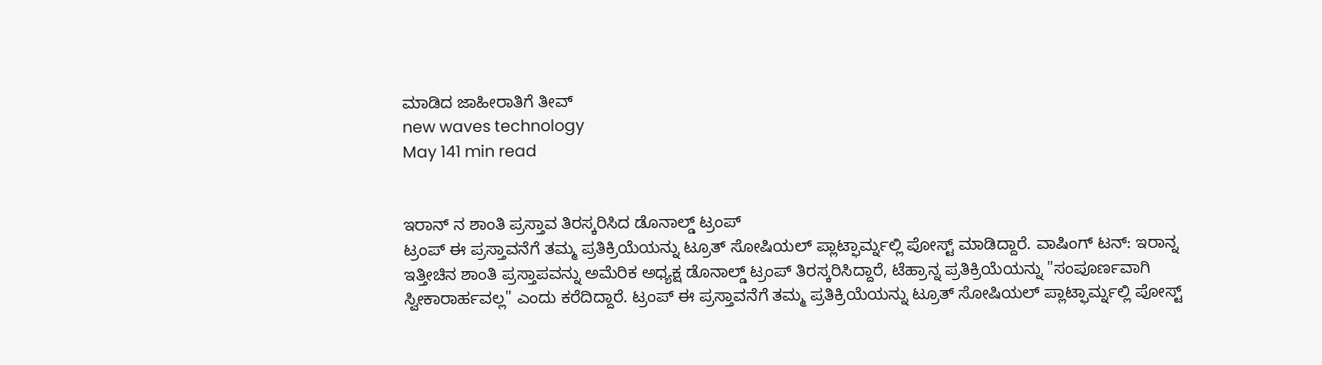ಮಾಡಿದ ಜಾಹೀರಾತಿಗೆ ತೀವ್
new waves technology
May 141 min read


ಇರಾನ್ ನ ಶಾಂತಿ ಪ್ರಸ್ತಾವ ತಿರಸ್ಕರಿಸಿದ ಡೊನಾಲ್ಡ್ ಟ್ರಂಪ್
ಟ್ರಂಪ್ ಈ ಪ್ರಸ್ತಾವನೆಗೆ ತಮ್ಮ ಪ್ರತಿಕ್ರಿಯೆಯನ್ನು ಟ್ರೂತ್ ಸೋಷಿಯಲ್ ಪ್ಲಾಟ್ಫಾರ್ಮ್ನಲ್ಲಿ ಪೋಸ್ಟ್ ಮಾಡಿದ್ದಾರೆ. ವಾಷಿಂಗ್ ಟನ್: ಇರಾನ್ನ ಇತ್ತೀಚಿನ ಶಾಂತಿ ಪ್ರಸ್ತಾಪವನ್ನು ಅಮೆರಿಕ ಅಧ್ಯಕ್ಷ ಡೊನಾಲ್ಡ್ ಟ್ರಂಪ್ ತಿರಸ್ಕರಿಸಿದ್ದಾರೆ, ಟೆಹ್ರಾನ್ನ ಪ್ರತಿಕ್ರಿಯೆಯನ್ನು "ಸಂಪೂರ್ಣವಾಗಿ ಸ್ವೀಕಾರಾರ್ಹವಲ್ಲ" ಎಂದು ಕರೆದಿದ್ದಾರೆ. ಟ್ರಂಪ್ ಈ ಪ್ರಸ್ತಾವನೆಗೆ ತಮ್ಮ ಪ್ರತಿಕ್ರಿಯೆಯನ್ನು ಟ್ರೂತ್ ಸೋಷಿಯಲ್ ಪ್ಲಾಟ್ಫಾರ್ಮ್ನಲ್ಲಿ ಪೋಸ್ಟ್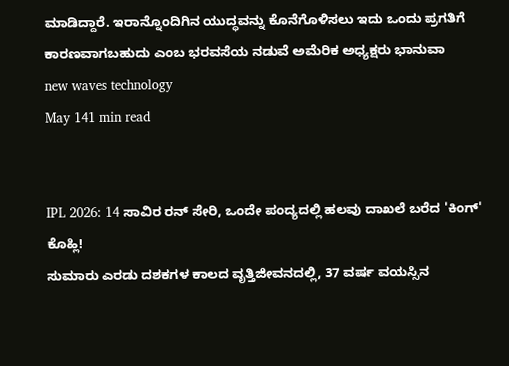ಮಾಡಿದ್ದಾರೆ. ಇರಾನ್ನೊಂದಿಗಿನ ಯುದ್ಧವನ್ನು ಕೊನೆಗೊಳಿಸಲು ಇದು ಒಂದು ಪ್ರಗತಿಗೆ ಕಾರಣವಾಗಬಹುದು ಎಂಬ ಭರವಸೆಯ ನಡುವೆ ಅಮೆರಿಕ ಅಧ್ಯಕ್ಷರು ಭಾನುವಾ
new waves technology
May 141 min read


IPL 2026: 14 ಸಾವಿರ ರನ್ ಸೇರಿ, ಒಂದೇ ಪಂದ್ಯದಲ್ಲಿ ಹಲವು ದಾಖಲೆ ಬರೆದ 'ಕಿಂಗ್' ಕೊಹ್ಲಿ!
ಸುಮಾರು ಎರಡು ದಶಕಗಳ ಕಾಲದ ವೃತ್ತಿಜೀವನದಲ್ಲಿ, 37 ವರ್ಷ ವಯಸ್ಸಿನ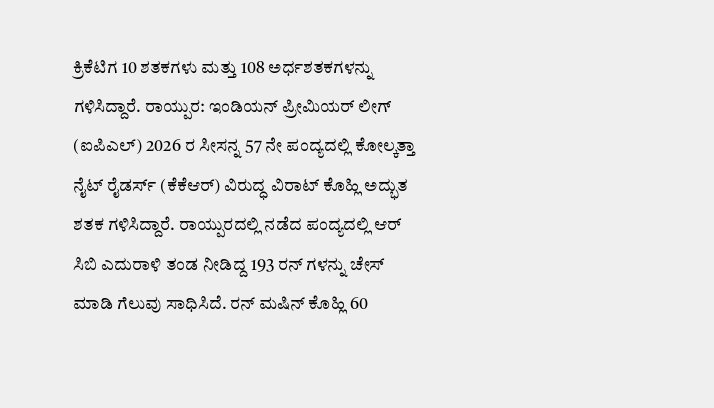ಕ್ರಿಕೆಟಿಗ 10 ಶತಕಗಳು ಮತ್ತು 108 ಅರ್ಧಶತಕಗಳನ್ನು ಗಳಿಸಿದ್ದಾರೆ. ರಾಯ್ಪುರ: ಇಂಡಿಯನ್ ಪ್ರೀಮಿಯರ್ ಲೀಗ್ (ಐಪಿಎಲ್) 2026 ರ ಸೀಸನ್ನ 57 ನೇ ಪಂದ್ಯದಲ್ಲಿ ಕೋಲ್ಕತ್ತಾ ನೈಟ್ ರೈಡರ್ಸ್ (ಕೆಕೆಆರ್) ವಿರುದ್ಧ ವಿರಾಟ್ ಕೊಹ್ಲಿ ಅದ್ಭುತ ಶತಕ ಗಳಿಸಿದ್ದಾರೆ. ರಾಯ್ಪುರದಲ್ಲಿ ನಡೆದ ಪಂದ್ಯದಲ್ಲಿ ಆರ್ ಸಿಬಿ ಎದುರಾಳಿ ತಂಡ ನೀಡಿದ್ದ 193 ರನ್ ಗಳನ್ನು ಚೇಸ್ ಮಾಡಿ ಗೆಲುವು ಸಾಧಿಸಿದೆ. ರನ್ ಮಷಿನ್ ಕೊಹ್ಲಿ 60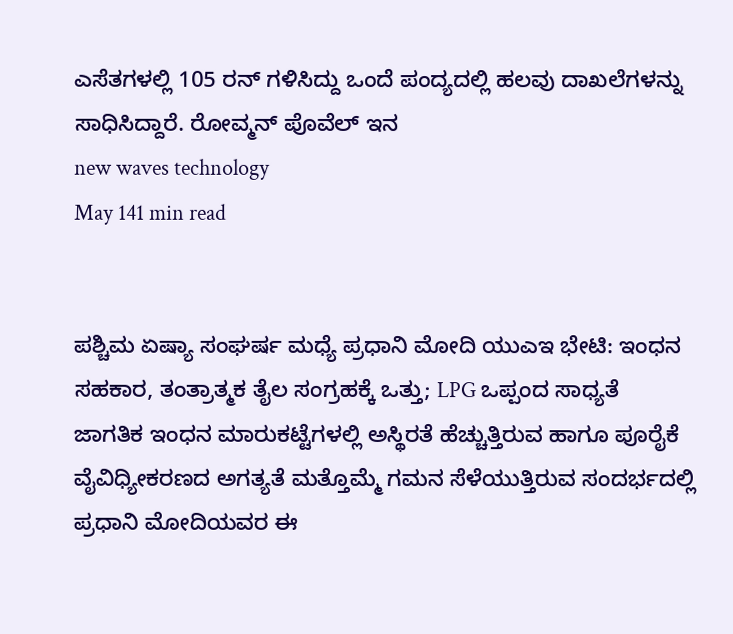ಎಸೆತಗಳಲ್ಲಿ 105 ರನ್ ಗಳಿಸಿದ್ದು ಒಂದೆ ಪಂದ್ಯದಲ್ಲಿ ಹಲವು ದಾಖಲೆಗಳನ್ನು ಸಾಧಿಸಿದ್ದಾರೆ. ರೋವ್ಮನ್ ಪೊವೆಲ್ ಇನ
new waves technology
May 141 min read


ಪಶ್ಚಿಮ ಏಷ್ಯಾ ಸಂಘರ್ಷ ಮಧ್ಯೆ ಪ್ರಧಾನಿ ಮೋದಿ ಯುಎಇ ಭೇಟಿ: ಇಂಧನ ಸಹಕಾರ, ತಂತ್ರಾತ್ಮಕ ತೈಲ ಸಂಗ್ರಹಕ್ಕೆ ಒತ್ತು; LPG ಒಪ್ಪಂದ ಸಾಧ್ಯತೆ
ಜಾಗತಿಕ ಇಂಧನ ಮಾರುಕಟ್ಟೆಗಳಲ್ಲಿ ಅಸ್ಥಿರತೆ ಹೆಚ್ಚುತ್ತಿರುವ ಹಾಗೂ ಪೂರೈಕೆ ವೈವಿಧ್ಯೀಕರಣದ ಅಗತ್ಯತೆ ಮತ್ತೊಮ್ಮೆ ಗಮನ ಸೆಳೆಯುತ್ತಿರುವ ಸಂದರ್ಭದಲ್ಲಿ ಪ್ರಧಾನಿ ಮೋದಿಯವರ ಈ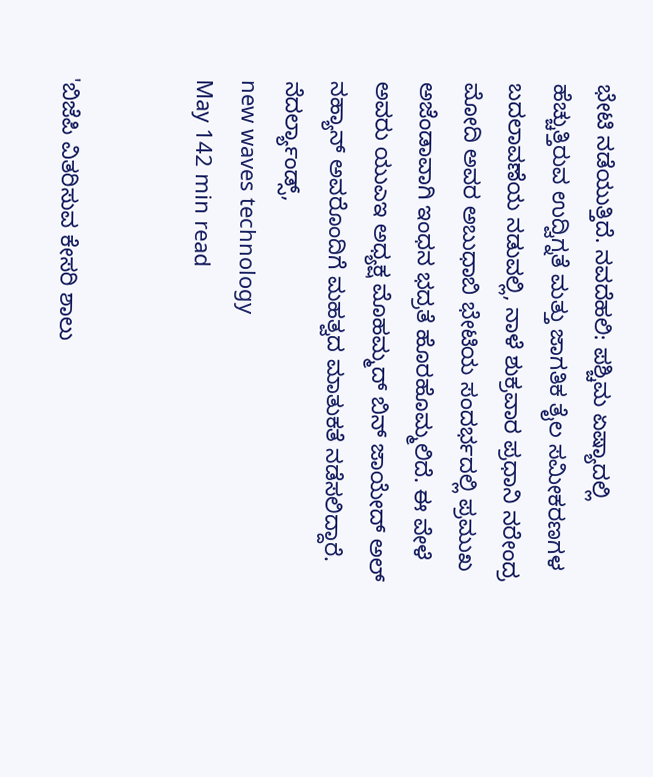ಭೇಟಿ ನಡೆಯುತ್ತಿದೆ. ನವದೆಹಲಿ: ಪಶ್ಚಿಮ ಏಷ್ಯಾದಲ್ಲಿ ಹೆಚ್ಚುತ್ತಿರುವ ಉದ್ವಿಗ್ನತೆ ಮತ್ತು ಜಾಗತಿಕ ತೈಲ ಸಮೀಕರಣಗಳ ಬದಲಾವಣೆಯ ನಡುವಲ್ಲಿ, ನಾಳೆ ಶುಕ್ರವಾರ ಪ್ರಧಾನಿ ನರೇಂದ್ರ ಮೋದಿ ಅವರ ಅಬುಧಾಬಿ ಭೇಟಿಯ ಸಂದರ್ಭದಲ್ಲಿ ಪ್ರಮುಖ ಅಜೆಂಡಾವಾಗಿ ಇಂಧನ ಭದ್ರತೆ ಹೊರಹೊಮ್ಮಲಿದೆ. ಈ ವೇಳೆ ಅವರು ಯುಎಇ ಅಧ್ಯಕ್ಷ ಮೊಹಮ್ಮದ್ ಬಿನ್ ಜಾಯೇದ್ ಅಲ್ ನಹ್ಯಾನ್ ಅವರೊಂದಿಗೆ ಮಹತ್ವದ ಮಾತುಕತೆ ನಡೆಸಲಿದ್ದಾರೆ. ನೆದರ್ಲ್ಯಾಂಡ್ಸ್,
new waves technology
May 142 min read


'ಬಿಜೆಪಿ ವಿತರಿಸುವ ಕೇಸರಿ ಶಾಲು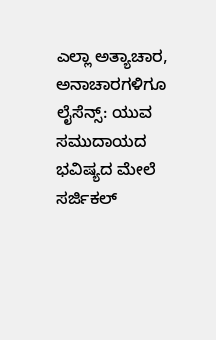ಎಲ್ಲಾ ಅತ್ಯಾಚಾರ, ಅನಾಚಾರಗಳಿಗೂ ಲೈಸೆನ್ಸ್: ಯುವ ಸಮುದಾಯದ ಭವಿಷ್ಯದ ಮೇಲೆ ಸರ್ಜಿಕಲ್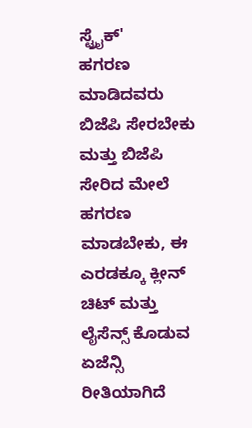ಸ್ಟ್ರೈಕ್'
ಹಗರಣ ಮಾಡಿದವರು ಬಿಜೆಪಿ ಸೇರಬೇಕು ಮತ್ತು ಬಿಜೆಪಿ ಸೇರಿದ ಮೇಲೆ ಹಗರಣ ಮಾಡಬೇಕು, ಈ ಎರಡಕ್ಕೂ ಕ್ಲೀನ್ ಚಿಟ್ ಮತ್ತು ಲೈಸೆನ್ಸ್ ಕೊಡುವ ಏಜೆನ್ಸಿ ರೀತಿಯಾಗಿದೆ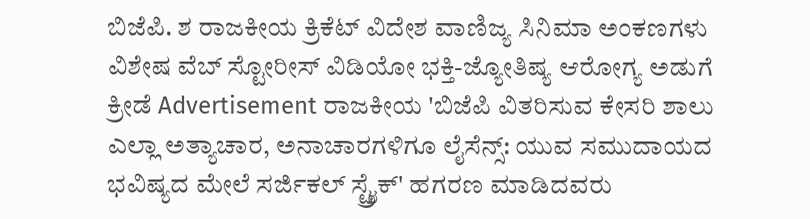ಬಿಜೆಪಿ. ಶ ರಾಜಕೀಯ ಕ್ರಿಕೆಟ್ ವಿದೇಶ ವಾಣಿಜ್ಯ ಸಿನಿಮಾ ಅಂಕಣಗಳು ವಿಶೇಷ ವೆಬ್ ಸ್ಟೋರೀಸ್ ವಿಡಿಯೋ ಭಕ್ತಿ-ಜ್ಯೋತಿಷ್ಯ ಆರೋಗ್ಯ ಅಡುಗೆ ಕ್ರೀಡೆ Advertisement ರಾಜಕೀಯ 'ಬಿಜೆಪಿ ವಿತರಿಸುವ ಕೇಸರಿ ಶಾಲು ಎಲ್ಲಾ ಅತ್ಯಾಚಾರ, ಅನಾಚಾರಗಳಿಗೂ ಲೈಸೆನ್ಸ್: ಯುವ ಸಮುದಾಯದ ಭವಿಷ್ಯದ ಮೇಲೆ ಸರ್ಜಿಕಲ್ ಸ್ಟ್ರೈಕ್' ಹಗರಣ ಮಾಡಿದವರು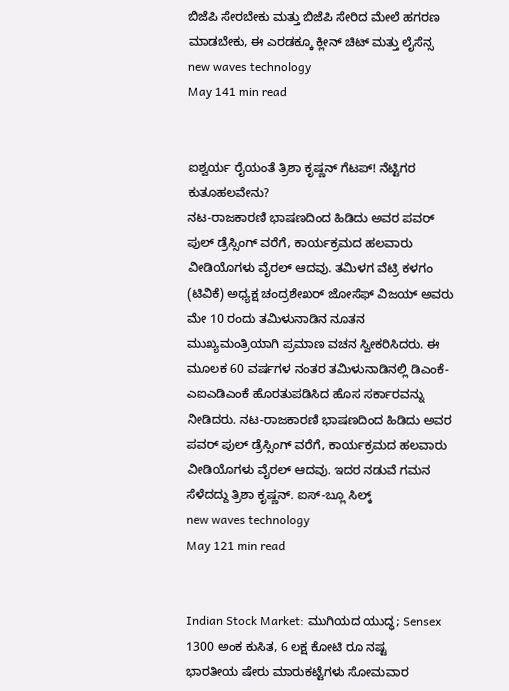ಬಿಜೆಪಿ ಸೇರಬೇಕು ಮತ್ತು ಬಿಜೆಪಿ ಸೇರಿದ ಮೇಲೆ ಹಗರಣ ಮಾಡಬೇಕು, ಈ ಎರಡಕ್ಕೂ ಕ್ಲೀನ್ ಚಿಟ್ ಮತ್ತು ಲೈಸೆನ್ಸ
new waves technology
May 141 min read


ಐಶ್ವರ್ಯ ರೈಯಂತೆ ತ್ರಿಶಾ ಕೃಷ್ಣನ್ ಗೆಟಪ್! ನೆಟ್ಟಿಗರ ಕುತೂಹಲವೇನು?
ನಟ-ರಾಜಕಾರಣಿ ಭಾಷಣದಿಂದ ಹಿಡಿದು ಅವರ ಪವರ್ ಪುಲ್ ಡ್ರೆಸ್ಸಿಂಗ್ ವರೆಗೆ, ಕಾರ್ಯಕ್ರಮದ ಹಲವಾರು ವೀಡಿಯೊಗಳು ವೈರಲ್ ಆದವು. ತಮಿಳಗ ವೆಟ್ರಿ ಕಳಗಂ (ಟಿವಿಕೆ) ಅಧ್ಯಕ್ಷ ಚಂದ್ರಶೇಖರ್ ಜೋಸೆಫ್ ವಿಜಯ್ ಅವರು ಮೇ 10 ರಂದು ತಮಿಳುನಾಡಿನ ನೂತನ ಮುಖ್ಯಮಂತ್ರಿಯಾಗಿ ಪ್ರಮಾಣ ವಚನ ಸ್ವೀಕರಿಸಿದರು. ಈ ಮೂಲಕ 60 ವರ್ಷಗಳ ನಂತರ ತಮಿಳುನಾಡಿನಲ್ಲಿ ಡಿಎಂಕೆ-ಎಐಎಡಿಎಂಕೆ ಹೊರತುಪಡಿಸಿದ ಹೊಸ ಸರ್ಕಾರವನ್ನು ನೀಡಿದರು. ನಟ-ರಾಜಕಾರಣಿ ಭಾಷಣದಿಂದ ಹಿಡಿದು ಅವರ ಪವರ್ ಪುಲ್ ಡ್ರೆಸ್ಸಿಂಗ್ ವರೆಗೆ, ಕಾರ್ಯಕ್ರಮದ ಹಲವಾರು ವೀಡಿಯೊಗಳು ವೈರಲ್ ಆದವು. ಇದರ ನಡುವೆ ಗಮನ ಸೆಳೆದದ್ದು ತ್ರಿಶಾ ಕೃಷ್ಣನ್. ಐಸ್-ಬ್ಲೂ ಸಿಲ್ಕ್
new waves technology
May 121 min read


Indian Stock Market: ಮುಗಿಯದ ಯುದ್ಧ; Sensex 1300 ಅಂಕ ಕುಸಿತ, 6 ಲಕ್ಷ ಕೋಟಿ ರೂ ನಷ್ಟ
ಭಾರತೀಯ ಷೇರು ಮಾರುಕಟ್ಟೆಗಳು ಸೋಮವಾರ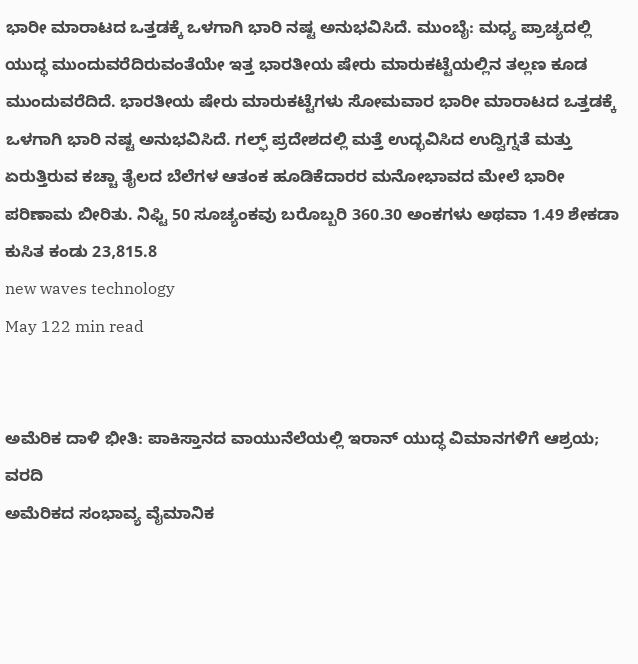ಭಾರೀ ಮಾರಾಟದ ಒತ್ತಡಕ್ಕೆ ಒಳಗಾಗಿ ಭಾರಿ ನಷ್ಟ ಅನುಭವಿಸಿದೆ. ಮುಂಬೈ: ಮಧ್ಯ ಪ್ರಾಚ್ಯದಲ್ಲಿ ಯುದ್ಧ ಮುಂದುವರೆದಿರುವಂತೆಯೇ ಇತ್ತ ಭಾರತೀಯ ಷೇರು ಮಾರುಕಟ್ಟೆಯಲ್ಲಿನ ತಲ್ಲಣ ಕೂಡ ಮುಂದುವರೆದಿದೆ. ಭಾರತೀಯ ಷೇರು ಮಾರುಕಟ್ಟೆಗಳು ಸೋಮವಾರ ಭಾರೀ ಮಾರಾಟದ ಒತ್ತಡಕ್ಕೆ ಒಳಗಾಗಿ ಭಾರಿ ನಷ್ಟ ಅನುಭವಿಸಿದೆ. ಗಲ್ಫ್ ಪ್ರದೇಶದಲ್ಲಿ ಮತ್ತೆ ಉದ್ಭವಿಸಿದ ಉದ್ವಿಗ್ನತೆ ಮತ್ತು ಏರುತ್ತಿರುವ ಕಚ್ಚಾ ತೈಲದ ಬೆಲೆಗಳ ಆತಂಕ ಹೂಡಿಕೆದಾರರ ಮನೋಭಾವದ ಮೇಲೆ ಭಾರೀ ಪರಿಣಾಮ ಬೀರಿತು. ನಿಫ್ಟಿ 50 ಸೂಚ್ಯಂಕವು ಬರೊಬ್ಬರಿ 360.30 ಅಂಕಗಳು ಅಥವಾ 1.49 ಶೇಕಡಾ ಕುಸಿತ ಕಂಡು 23,815.8
new waves technology
May 122 min read


ಅಮೆರಿಕ ದಾಳಿ ಭೀತಿ: ಪಾಕಿಸ್ತಾನದ ವಾಯುನೆಲೆಯಲ್ಲಿ ಇರಾನ್ ಯುದ್ಧ ವಿಮಾನಗಳಿಗೆ ಆಶ್ರಯ; ವರದಿ
ಅಮೆರಿಕದ ಸಂಭಾವ್ಯ ವೈಮಾನಿಕ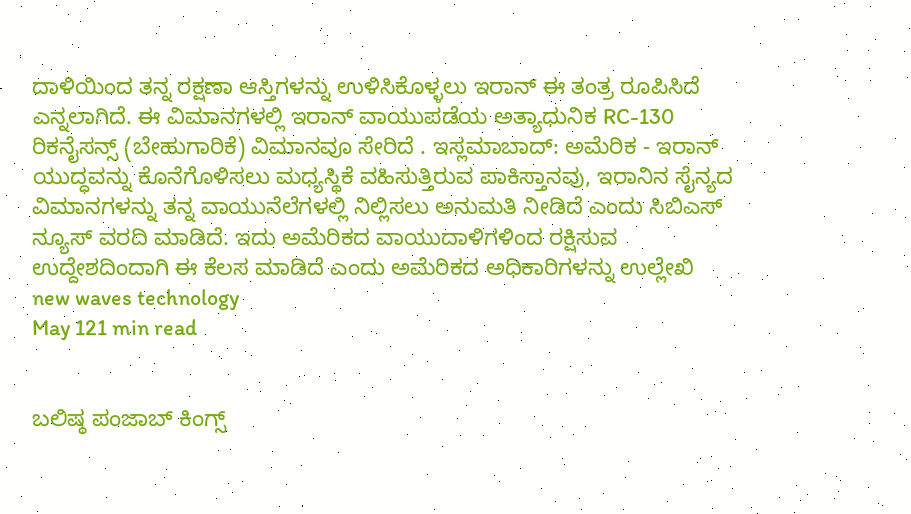ದಾಳಿಯಿಂದ ತನ್ನ ರಕ್ಷಣಾ ಆಸ್ತಿಗಳನ್ನು ಉಳಿಸಿಕೊಳ್ಳಲು ಇರಾನ್ ಈ ತಂತ್ರ ರೂಪಿಸಿದೆ ಎನ್ನಲಾಗಿದೆ. ಈ ವಿಮಾನಗಳಲ್ಲಿ ಇರಾನ್ ವಾಯುಪಡೆಯ ಅತ್ಯಾಧುನಿಕ RC-130 ರಿಕನೈಸನ್ಸ್ (ಬೇಹುಗಾರಿಕೆ) ವಿಮಾನವೂ ಸೇರಿದೆ . ಇಸ್ಲಮಾಬಾದ್: ಅಮೆರಿಕ - ಇರಾನ್ ಯುದ್ಧವನ್ನು ಕೊನೆಗೊಳಿಸಲು ಮಧ್ಯಸ್ಥಿಕೆ ವಹಿಸುತ್ತಿರುವ ಪಾಕಿಸ್ತಾನವು, ಇರಾನಿನ ಸೈನ್ಯದ ವಿಮಾನಗಳನ್ನು ತನ್ನ ವಾಯುನೆಲೆಗಳಲ್ಲಿ ನಿಲ್ಲಿಸಲು ಅನುಮತಿ ನೀಡಿದೆ ಎಂದು ಸಿಬಿಎಸ್ ನ್ಯೂಸ್ ವರದಿ ಮಾಡಿದೆ. ಇದು ಅಮೆರಿಕದ ವಾಯುದಾಳಿಗಳಿಂದ ರಕ್ಷಿಸುವ ಉದ್ದೇಶದಿಂದಾಗಿ ಈ ಕೆಲಸ ಮಾಡಿದೆ ಎಂದು ಅಮೆರಿಕದ ಅಧಿಕಾರಿಗಳನ್ನು ಉಲ್ಲೇಖಿ
new waves technology
May 121 min read


ಬಲಿಷ್ಠ ಪಂಜಾಬ್ ಕಿಂಗ್ಸ್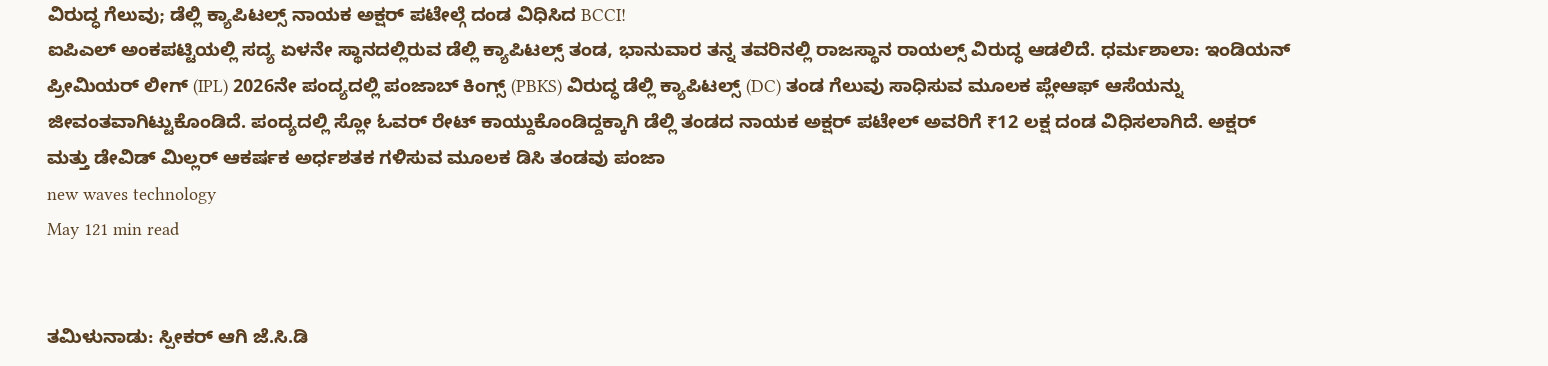ವಿರುದ್ಧ ಗೆಲುವು; ಡೆಲ್ಲಿ ಕ್ಯಾಪಿಟಲ್ಸ್ ನಾಯಕ ಅಕ್ಷರ್ ಪಟೇಲ್ಗೆ ದಂಡ ವಿಧಿಸಿದ BCCI!
ಐಪಿಎಲ್ ಅಂಕಪಟ್ಟಿಯಲ್ಲಿ ಸದ್ಯ ಏಳನೇ ಸ್ಥಾನದಲ್ಲಿರುವ ಡೆಲ್ಲಿ ಕ್ಯಾಪಿಟಲ್ಸ್ ತಂಡ, ಭಾನುವಾರ ತನ್ನ ತವರಿನಲ್ಲಿ ರಾಜಸ್ಥಾನ ರಾಯಲ್ಸ್ ವಿರುದ್ಧ ಆಡಲಿದೆ. ಧರ್ಮಶಾಲಾ: ಇಂಡಿಯನ್ ಪ್ರೀಮಿಯರ್ ಲೀಗ್ (IPL) 2026ನೇ ಪಂದ್ಯದಲ್ಲಿ ಪಂಜಾಬ್ ಕಿಂಗ್ಸ್ (PBKS) ವಿರುದ್ಧ ಡೆಲ್ಲಿ ಕ್ಯಾಪಿಟಲ್ಸ್ (DC) ತಂಡ ಗೆಲುವು ಸಾಧಿಸುವ ಮೂಲಕ ಪ್ಲೇಆಫ್ ಆಸೆಯನ್ನು ಜೀವಂತವಾಗಿಟ್ಟುಕೊಂಡಿದೆ. ಪಂದ್ಯದಲ್ಲಿ ಸ್ಲೋ ಓವರ್ ರೇಟ್ ಕಾಯ್ದುಕೊಂಡಿದ್ದಕ್ಕಾಗಿ ಡೆಲ್ಲಿ ತಂಡದ ನಾಯಕ ಅಕ್ಷರ್ ಪಟೇಲ್ ಅವರಿಗೆ ₹12 ಲಕ್ಷ ದಂಡ ವಿಧಿಸಲಾಗಿದೆ. ಅಕ್ಷರ್ ಮತ್ತು ಡೇವಿಡ್ ಮಿಲ್ಲರ್ ಆಕರ್ಷಕ ಅರ್ಧಶತಕ ಗಳಿಸುವ ಮೂಲಕ ಡಿಸಿ ತಂಡವು ಪಂಜಾ
new waves technology
May 121 min read


ತಮಿಳುನಾಡು: ಸ್ಪೀಕರ್ ಆಗಿ ಜೆ.ಸಿ.ಡಿ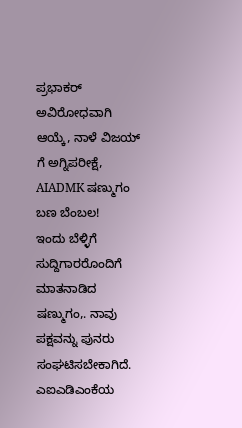ಪ್ರಭಾಕರ್ ಅವಿರೋಧವಾಗಿ ಆಯ್ಕೆ, ನಾಳೆ ವಿಜಯ್ ಗೆ ಅಗ್ನಿಪರೀಕ್ಷೆ, AIADMK ಷಣ್ಮುಗಂ ಬಣ ಬೆಂಬಲ!
ಇಂದು ಬೆಳ್ಳಿಗೆ ಸುದ್ದಿಗಾರರೊಂದಿಗೆ ಮಾತನಾಡಿದ ಷಣ್ಮುಗಂ,. ನಾವು ಪಕ್ಷವನ್ನು ಪುನರು ಸಂಘಟಿಸಬೇಕಾಗಿದೆ. ಎಐಎಡಿಎಂಕೆಯ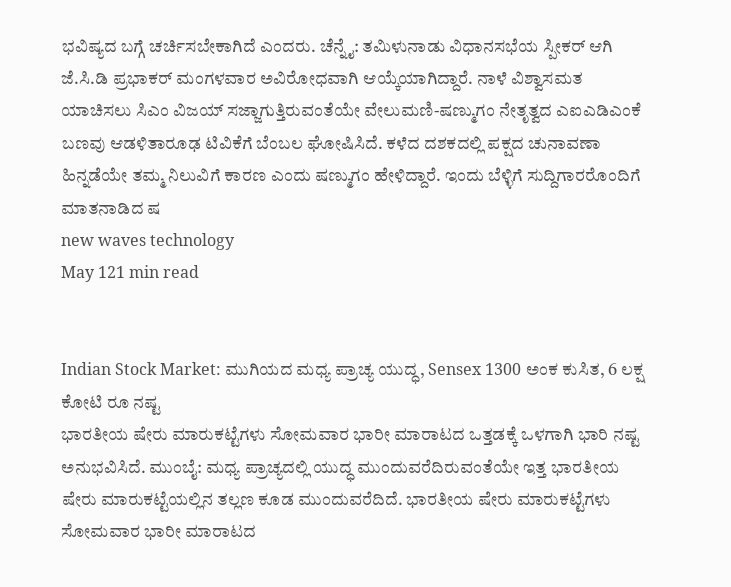ಭವಿಷ್ಯದ ಬಗ್ಗೆ ಚರ್ಚಿಸಬೇಕಾಗಿದೆ ಎಂದರು. ಚೆನ್ನೈ: ತಮಿಳುನಾಡು ವಿಧಾನಸಭೆಯ ಸ್ಪೀಕರ್ ಆಗಿ ಜೆ.ಸಿ.ಡಿ ಪ್ರಭಾಕರ್ ಮಂಗಳವಾರ ಅವಿರೋಧವಾಗಿ ಆಯ್ಕೆಯಾಗಿದ್ದಾರೆ. ನಾಳೆ ವಿಶ್ವಾಸಮತ ಯಾಚಿಸಲು ಸಿಎಂ ವಿಜಯ್ ಸಜ್ಜಾಗುತ್ತಿರುವಂತೆಯೇ ವೇಲುಮಣಿ-ಷಣ್ಮುಗಂ ನೇತೃತ್ವದ ಎಐಎಡಿಎಂಕೆ ಬಣವು ಆಡಳಿತಾರೂಢ ಟಿವಿಕೆಗೆ ಬೆಂಬಲ ಘೋಷಿಸಿದೆ. ಕಳೆದ ದಶಕದಲ್ಲಿ ಪಕ್ಷದ ಚುನಾವಣಾ ಹಿನ್ನಡೆಯೇ ತಮ್ಮ ನಿಲುವಿಗೆ ಕಾರಣ ಎಂದು ಷಣ್ಮುಗಂ ಹೇಳಿದ್ದಾರೆ. ಇಂದು ಬೆಳ್ಳಿಗೆ ಸುದ್ದಿಗಾರರೊಂದಿಗೆ ಮಾತನಾಡಿದ ಷ
new waves technology
May 121 min read


Indian Stock Market: ಮುಗಿಯದ ಮಧ್ಯ ಪ್ರಾಚ್ಯ ಯುದ್ಧ, Sensex 1300 ಅಂಕ ಕುಸಿತ, 6 ಲಕ್ಷ ಕೋಟಿ ರೂ ನಷ್ಟ
ಭಾರತೀಯ ಷೇರು ಮಾರುಕಟ್ಟೆಗಳು ಸೋಮವಾರ ಭಾರೀ ಮಾರಾಟದ ಒತ್ತಡಕ್ಕೆ ಒಳಗಾಗಿ ಭಾರಿ ನಷ್ಟ ಅನುಭವಿಸಿದೆ. ಮುಂಬೈ: ಮಧ್ಯ ಪ್ರಾಚ್ಯದಲ್ಲಿ ಯುದ್ಧ ಮುಂದುವರೆದಿರುವಂತೆಯೇ ಇತ್ತ ಭಾರತೀಯ ಷೇರು ಮಾರುಕಟ್ಟೆಯಲ್ಲಿನ ತಲ್ಲಣ ಕೂಡ ಮುಂದುವರೆದಿದೆ. ಭಾರತೀಯ ಷೇರು ಮಾರುಕಟ್ಟೆಗಳು ಸೋಮವಾರ ಭಾರೀ ಮಾರಾಟದ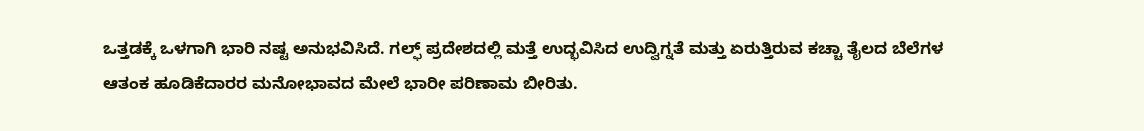ಒತ್ತಡಕ್ಕೆ ಒಳಗಾಗಿ ಭಾರಿ ನಷ್ಟ ಅನುಭವಿಸಿದೆ. ಗಲ್ಫ್ ಪ್ರದೇಶದಲ್ಲಿ ಮತ್ತೆ ಉದ್ಭವಿಸಿದ ಉದ್ವಿಗ್ನತೆ ಮತ್ತು ಏರುತ್ತಿರುವ ಕಚ್ಚಾ ತೈಲದ ಬೆಲೆಗಳ ಆತಂಕ ಹೂಡಿಕೆದಾರರ ಮನೋಭಾವದ ಮೇಲೆ ಭಾರೀ ಪರಿಣಾಮ ಬೀರಿತು.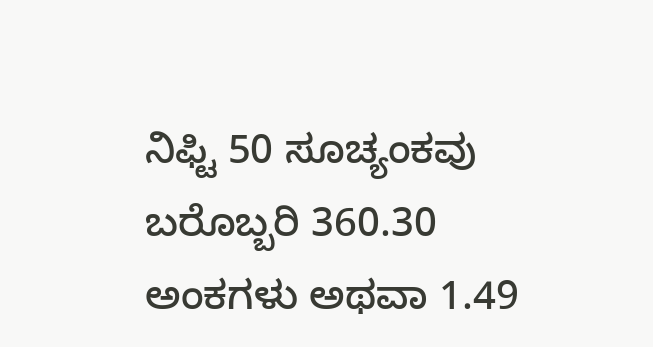ನಿಫ್ಟಿ 50 ಸೂಚ್ಯಂಕವು ಬರೊಬ್ಬರಿ 360.30 ಅಂಕಗಳು ಅಥವಾ 1.49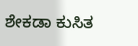ಶೇಕಡಾ ಕುಸಿತ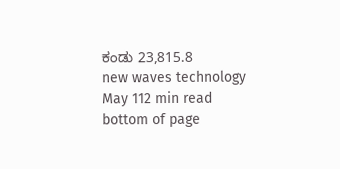ಕಂಡು 23,815.8
new waves technology
May 112 min read
bottom of page